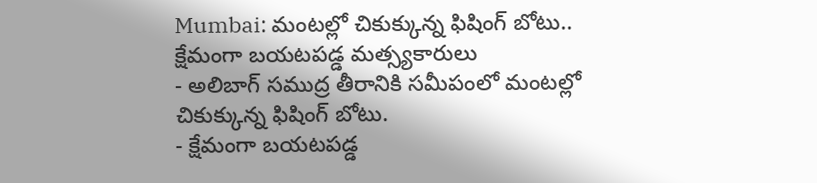Mumbai: మంటల్లో చికుక్కున్న ఫిషింగ్ బోటు.. క్షేమంగా బయటపడ్డ మత్స్యకారులు
- అలిబాగ్ సముద్ర తీరానికి సమీపంలో మంటల్లో చికుక్కున్న ఫిషింగ్ బోటు.
- క్షేమంగా బయటపడ్డ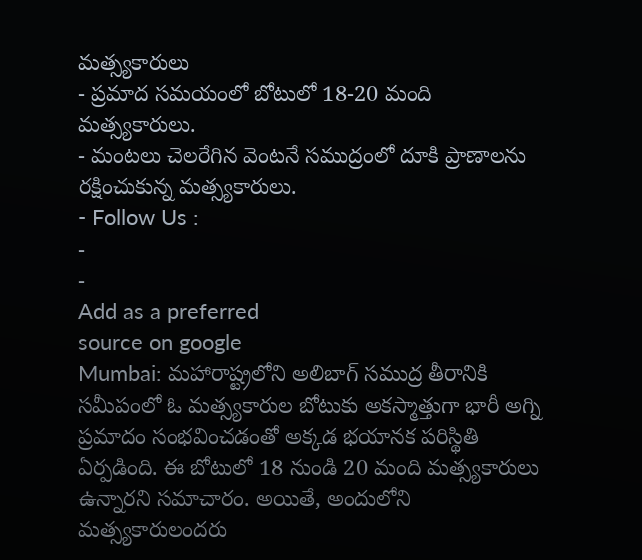మత్స్యకారులు
- ప్రమాద సమయంలో బోటులో 18-20 మంది మత్స్యకారులు.
- మంటలు చెలరేగిన వెంటనే సముద్రంలో దూకి ప్రాణాలను రక్షించుకున్న మత్స్యకారులు.
- Follow Us :
-
-
Add as a preferred
source on google
Mumbai: మహారాష్ట్రలోని అలిబాగ్ సముద్ర తీరానికి సమీపంలో ఓ మత్స్యకారుల బోటుకు అకస్మాత్తుగా భారీ అగ్ని ప్రమాదం సంభవించడంతో అక్కడ భయానక పరిస్థితి ఏర్పడింది. ఈ బోటులో 18 నుండి 20 మంది మత్స్యకారులు ఉన్నారని సమాచారం. అయితే, అందులోని మత్స్యకారులందరు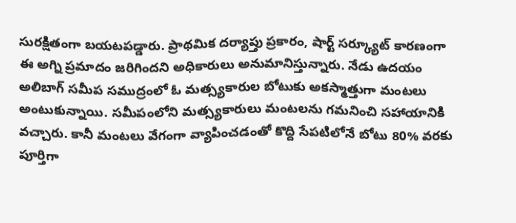సురక్షితంగా బయటపడ్డారు. ప్రాథమిక దర్యాప్తు ప్రకారం, షార్ట్ సర్క్యూట్ కారణంగా ఈ అగ్ని ప్రమాదం జరిగిందని అధికారులు అనుమానిస్తున్నారు. నేడు ఉదయం అలిబాగ్ సమీప సముద్రంలో ఓ మత్స్యకారుల బోటుకు అకస్మాత్తుగా మంటలు అంటుకున్నాయి. సమీపంలోని మత్స్యకారులు మంటలను గమనించి సహాయానికి వచ్చారు. కానీ మంటలు వేగంగా వ్యాపించడంతో కొద్ది సేపటిలోనే బోటు 80% వరకు పూర్తిగా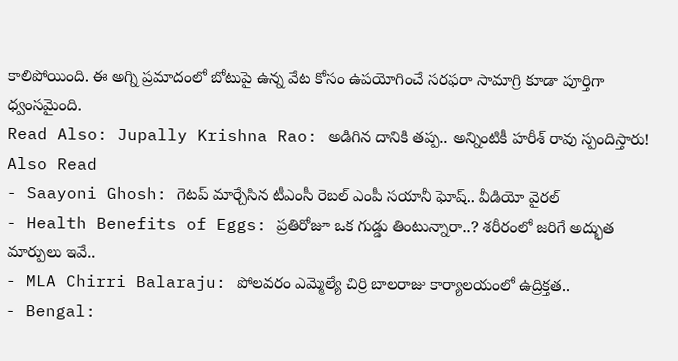కాలిపోయింది. ఈ అగ్ని ప్రమాదంలో బోటుపై ఉన్న వేట కోసం ఉపయోగించే సరఫరా సామాగ్రి కూడా పూర్తిగా ధ్వంసమైంది.
Read Also: Jupally Krishna Rao: అడిగిన దానికి తప్ప.. అన్నింటికీ హరీశ్ రావు స్పందిస్తారు!
Also Read
- Saayoni Ghosh: గెటప్ మార్చేసిన టీఎంసీ రెబల్ ఎంపీ సయానీ ఘోష్.. వీడియో వైరల్
- Health Benefits of Eggs: ప్రతిరోజూ ఒక గుడ్డు తింటున్నారా..? శరీరంలో జరిగే అద్భుత మార్పులు ఇవే..
- MLA Chirri Balaraju: పోలవరం ఎమ్మెల్యే చిర్రి బాలరాజు కార్యాలయంలో ఉద్రిక్తత..
- Bengal: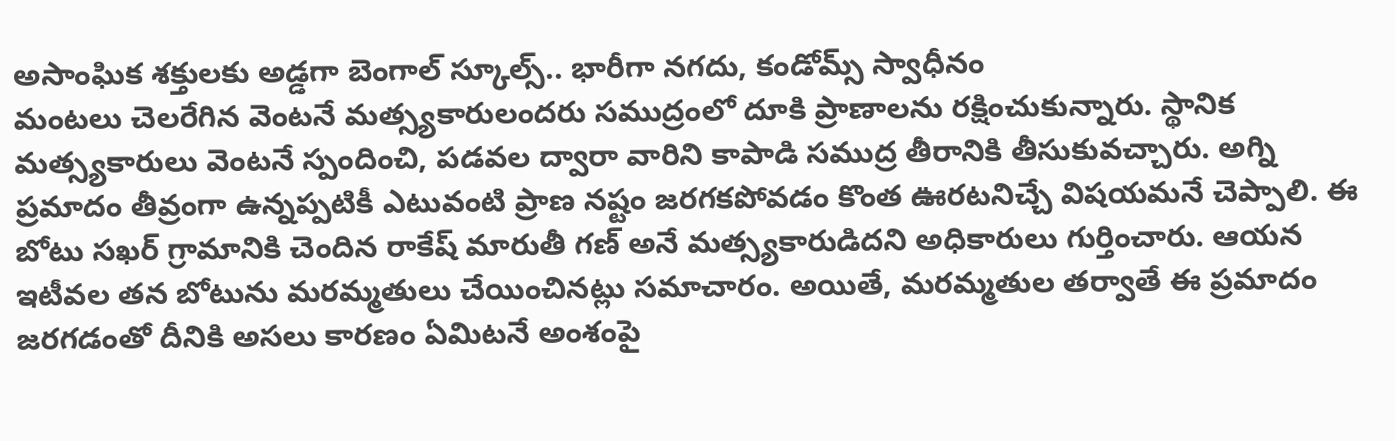అసాంఘిక శక్తులకు అడ్డగా బెంగాల్ స్కూల్స్.. భారీగా నగదు, కండోమ్స్ స్వాధీనం
మంటలు చెలరేగిన వెంటనే మత్స్యకారులందరు సముద్రంలో దూకి ప్రాణాలను రక్షించుకున్నారు. స్థానిక మత్స్యకారులు వెంటనే స్పందించి, పడవల ద్వారా వారిని కాపాడి సముద్ర తీరానికి తీసుకువచ్చారు. అగ్ని ప్రమాదం తీవ్రంగా ఉన్నప్పటికీ ఎటువంటి ప్రాణ నష్టం జరగకపోవడం కొంత ఊరటనిచ్చే విషయమనే చెప్పాలి. ఈ బోటు సఖర్ గ్రామానికి చెందిన రాకేష్ మారుతీ గణ్ అనే మత్స్యకారుడిదని అధికారులు గుర్తించారు. ఆయన ఇటీవల తన బోటును మరమ్మతులు చేయించినట్లు సమాచారం. అయితే, మరమ్మతుల తర్వాతే ఈ ప్రమాదం జరగడంతో దీనికి అసలు కారణం ఏమిటనే అంశంపై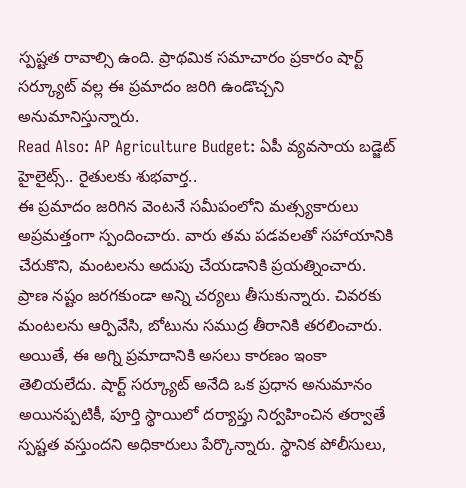స్పష్టత రావాల్సి ఉంది. ప్రాథమిక సమాచారం ప్రకారం షార్ట్ సర్క్యూట్ వల్ల ఈ ప్రమాదం జరిగి ఉండొచ్చని అనుమానిస్తున్నారు.
Read Also: AP Agriculture Budget: ఏపీ వ్యవసాయ బడ్జెట్ హైలైట్స్.. రైతులకు శుభవార్త..
ఈ ప్రమాదం జరిగిన వెంటనే సమీపంలోని మత్స్యకారులు అప్రమత్తంగా స్పందించారు. వారు తమ పడవలతో సహాయానికి చేరుకొని, మంటలను అదుపు చేయడానికి ప్రయత్నించారు. ప్రాణ నష్టం జరగకుండా అన్ని చర్యలు తీసుకున్నారు. చివరకు మంటలను ఆర్పివేసి, బోటును సముద్ర తీరానికి తరలించారు. అయితే, ఈ అగ్ని ప్రమాదానికి అసలు కారణం ఇంకా తెలియలేదు. షార్ట్ సర్క్యూట్ అనేది ఒక ప్రధాన అనుమానం అయినప్పటికీ, పూర్తి స్థాయిలో దర్యాప్తు నిర్వహించిన తర్వాతే స్పష్టత వస్తుందని అధికారులు పేర్కొన్నారు. స్థానిక పోలీసులు,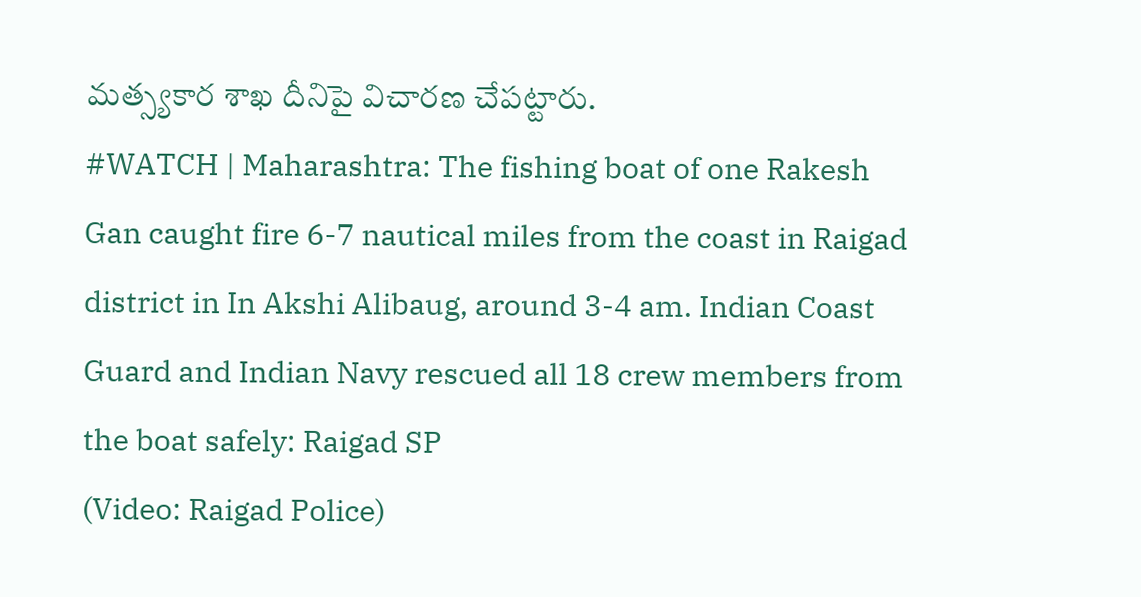మత్స్యకార శాఖ దీనిపై విచారణ చేపట్టారు.
#WATCH | Maharashtra: The fishing boat of one Rakesh Gan caught fire 6-7 nautical miles from the coast in Raigad district in In Akshi Alibaug, around 3-4 am. Indian Coast Guard and Indian Navy rescued all 18 crew members from the boat safely: Raigad SP
(Video: Raigad Police)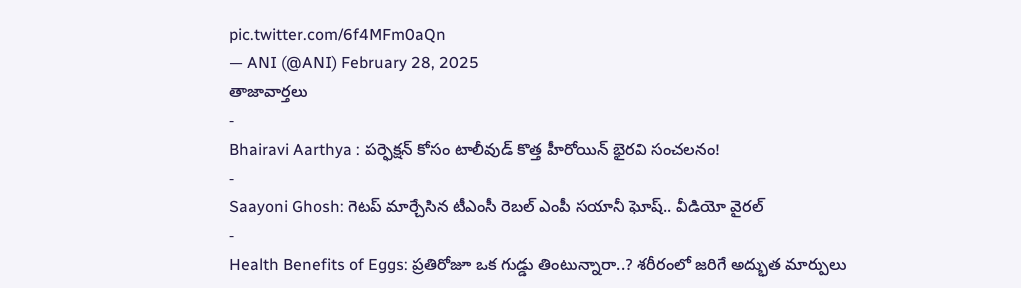pic.twitter.com/6f4MFm0aQn
— ANI (@ANI) February 28, 2025
తాజావార్తలు
-
Bhairavi Aarthya : పర్ఫెక్షన్ కోసం టాలీవుడ్ కొత్త హీరోయిన్ భైరవి సంచలనం!
-
Saayoni Ghosh: గెటప్ మార్చేసిన టీఎంసీ రెబల్ ఎంపీ సయానీ ఘోష్.. వీడియో వైరల్
-
Health Benefits of Eggs: ప్రతిరోజూ ఒక గుడ్డు తింటున్నారా..? శరీరంలో జరిగే అద్భుత మార్పులు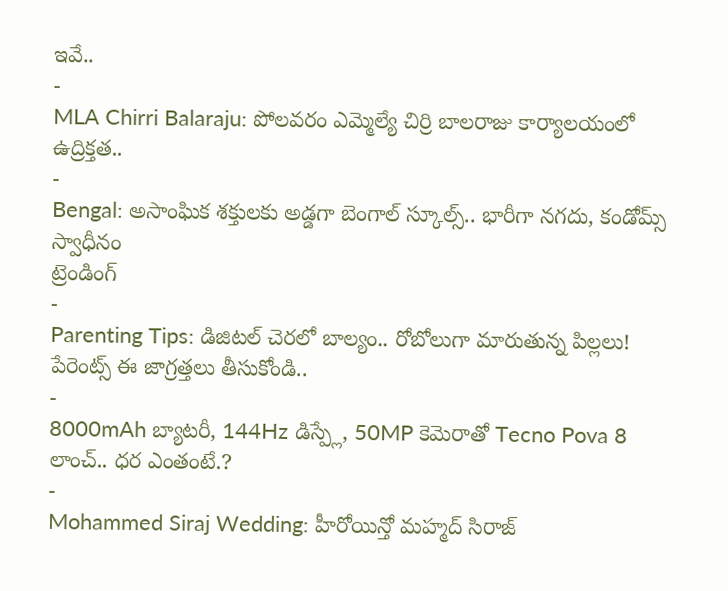ఇవే..
-
MLA Chirri Balaraju: పోలవరం ఎమ్మెల్యే చిర్రి బాలరాజు కార్యాలయంలో ఉద్రిక్తత..
-
Bengal: అసాంఘిక శక్తులకు అడ్డగా బెంగాల్ స్కూల్స్.. భారీగా నగదు, కండోమ్స్ స్వాధీనం
ట్రెండింగ్
-
Parenting Tips: డిజిటల్ చెరలో బాల్యం.. రోబోలుగా మారుతున్న పిల్లలు! పేరెంట్స్ ఈ జాగ్రత్తలు తీసుకోండి..
-
8000mAh బ్యాటరీ, 144Hz డిస్ప్లే, 50MP కెమెరాతో Tecno Pova 8 లాంచ్.. ధర ఎంతంటే.?
-
Mohammed Siraj Wedding: హీరోయిన్తో మహ్మద్ సిరాజ్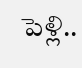పెళ్లి..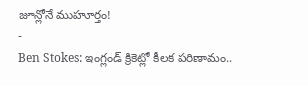జూన్లోనే ముహూర్తం!
-
Ben Stokes: ఇంగ్లండ్ క్రికెట్లో కీలక పరిణామం..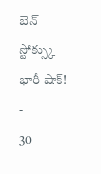బెన్ స్టోక్స్కు భారీ షాక్!
-
30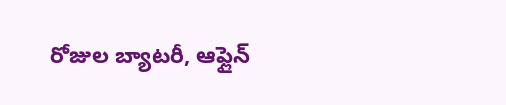రోజుల బ్యాటరీ, ఆఫ్లైన్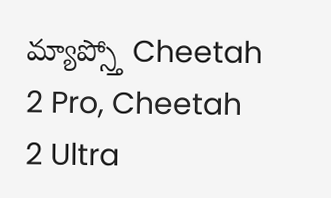మ్యాప్స్తో Cheetah 2 Pro, Cheetah 2 Ultra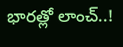భారత్లో లాంచ్..!